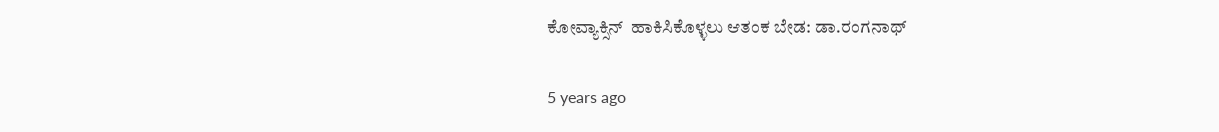ಕೋವ್ಯಾಕ್ಸಿನ್  ಹಾಕಿಸಿಕೊಳ್ಳಲು ಆತಂಕ ಬೇಡ: ಡಾ.ರಂಗನಾಥ್

5 years ago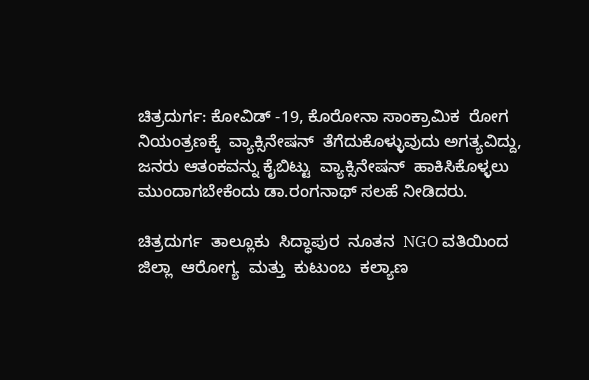ಚಿತ್ರದುರ್ಗ: ಕೋವಿಡ್ -19, ಕೊರೋನಾ ಸಾಂಕ್ರಾಮಿಕ  ರೋಗ ನಿಯಂತ್ರಣಕ್ಕೆ  ವ್ಯಾಕ್ಸಿನೇಷನ್‌  ತೆಗೆದುಕೊಳ್ಳುವುದು ಅಗತ್ಯವಿದ್ದು, ಜನರು ಆತಂಕವನ್ನು ಕೈಬಿಟ್ಟು  ವ್ಯಾಕ್ಸಿನೇಷನ್‌  ಹಾಕಿಸಿಕೊಳ್ಳಲು ಮುಂದಾಗಬೇಕೆಂದು ಡಾ.ರಂಗನಾಥ್ ಸಲಹೆ ನೀಡಿದರು.

ಚಿತ್ರದುರ್ಗ  ತಾಲ್ಲೂಕು  ಸಿದ್ಧಾಪುರ  ನೂತನ  NGO ವತಿಯಿಂದ  ಜಿಲ್ಲಾ  ಆರೋಗ್ಯ  ಮತ್ತು  ಕುಟುಂಬ  ಕಲ್ಯಾಣ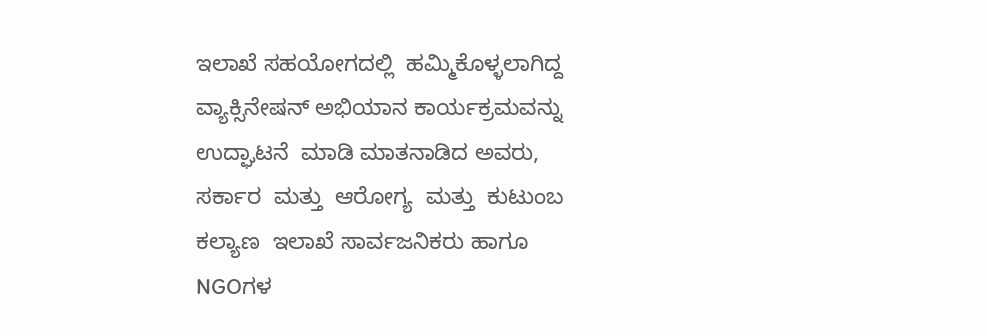ಇಲಾಖೆ ಸಹಯೋಗದಲ್ಲಿ  ಹಮ್ಮಿಕೊಳ್ಳಲಾಗಿದ್ದ ವ್ಯಾಕ್ಸಿನೇಷನ್‌ ಅಭಿಯಾನ ಕಾರ್ಯಕ್ರಮವನ್ನು  ಉದ್ಘಾಟನೆ  ಮಾಡಿ ಮಾತನಾಡಿದ ಅವರು, ಸರ್ಕಾರ  ಮತ್ತು  ಆರೋಗ್ಯ  ಮತ್ತು  ಕುಟುಂಬ  ಕಲ್ಯಾಣ  ಇಲಾಖೆ ಸಾರ್ವಜನಿಕರು ಹಾಗೂ NGOಗಳ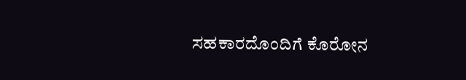ಸಹಕಾರದೊಂದಿಗೆ ಕೊರೋನ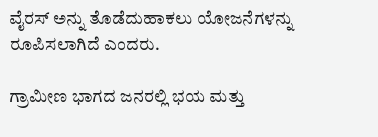ವೈರಸ್ ಅನ್ನು ತೊಡೆದುಹಾಕಲು ಯೋಜನೆಗಳನ್ನು ರೂಪಿಸಲಾಗಿದೆ ಎಂದರು.

ಗ್ರಾಮೀಣ ಭಾಗದ ಜನರಲ್ಲಿ ಭಯ ಮತ್ತು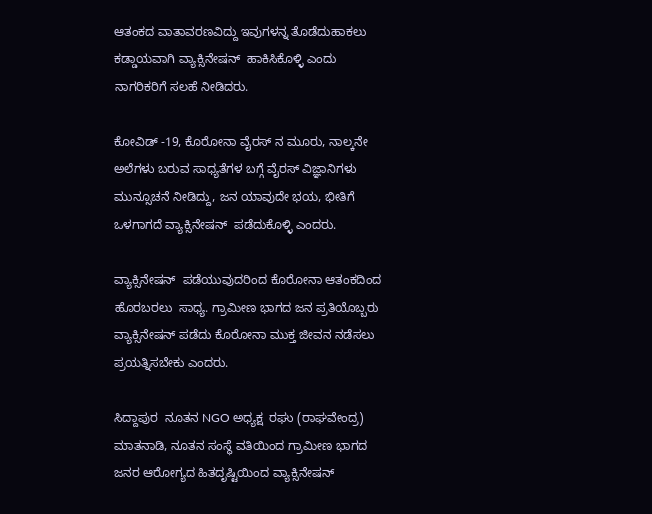ಆತಂಕದ ವಾತಾವರಣವಿದ್ದು ಇವುಗಳನ್ನ ತೊಡೆದುಹಾಕಲು ಕಡ್ಡಾಯವಾಗಿ ವ್ಯಾಕ್ಸಿನೇಷನ್‌  ಹಾಕಿಸಿಕೊಳ್ಳಿ ಎಂದು ನಾಗರಿಕರಿಗೆ ಸಲಹೆ ನೀಡಿದರು.

ಕೋವಿಡ್ -19, ಕೊರೋನಾ ವೈರಸ್ ನ ಮೂರು, ನಾಲ್ಕನೇ  ಅಲೆಗಳು ಬರುವ ಸಾಧ್ಯತೆಗಳ ಬಗ್ಗೆ ವೈರಸ್ ವಿಜ್ಞಾನಿಗಳು ಮುನ್ಸೂಚನೆ ನೀಡಿದ್ದು, ಜನ ಯಾವುದೇ ಭಯ, ಭೀತಿಗೆ ಒಳಗಾಗದೆ ವ್ಯಾಕ್ಸಿನೇಷನ್‌  ಪಡೆದುಕೊಳ್ಳಿ ಎಂದರು.

ವ್ಯಾಕ್ಸಿನೇಷನ್‌  ಪಡೆಯುವುದರಿಂದ ಕೊರೋನಾ ಆತಂಕದಿಂದ ಹೊರಬರಲು  ಸಾಧ್ಯ. ಗ್ರಾಮೀಣ ಭಾಗದ ಜನ ಪ್ರತಿಯೊಬ್ಬರು ವ್ಯಾಕ್ಸಿನೇಷನ್‌ ಪಡೆದು ಕೊರೋನಾ ಮುಕ್ತ ಜೀವನ ನಡೆಸಲು ಪ್ರಯತ್ನಿಸಬೇಕು ಎಂದರು.

ಸಿದ್ದಾಪುರ  ನೂತನ NGO ಅಧ್ಯಕ್ಷ  ರಘು (ರಾಘವೇಂದ್ರ) ಮಾತನಾಡಿ, ನೂತನ ಸಂಸ್ಥೆ ವತಿಯಿಂದ ಗ್ರಾಮೀಣ ಭಾಗದ ಜನರ ಆರೋಗ್ಯದ ಹಿತದೃಷ್ಟಿಯಿಂದ ವ್ಯಾಕ್ಸಿನೇಷನ್‌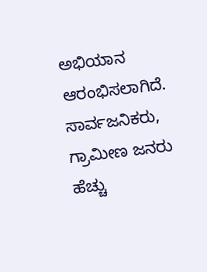ಅಭಿಯಾನ ಆರಂಭಿಸಲಾಗಿದೆ. ಸಾರ್ವಜನಿಕರು, ಗ್ರಾಮೀಣ ಜನರು ಹೆಚ್ಚು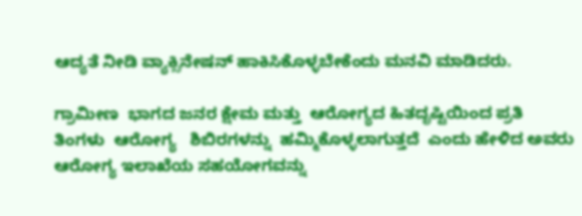ಆದ್ಯತೆ ನೀಡಿ ವ್ಯಾಕ್ಸಿನೇಷನ್‌ ಹಾಕಿಸಿಕೊಳ್ಳಬೇಕೆಂದು ಮನವಿ ಮಾಡಿದರು.

ಗ್ರಾಮೀಣ  ಭಾಗದ ಜನರ ಕ್ಷೇಮ ಮತ್ತು  ಆರೋಗ್ಯದ ಹಿತದೃಷ್ಟಿಯಿಂದ ಪ್ರತಿ ತಿಂಗಳು  ಆರೋಗ್ಯ   ಶಿಬಿರಗಳನ್ನು  ಹಮ್ಮಿಕೊಳ್ಳಲಾಗುತ್ತದೆ  ಎಂದು ಹೇಳಿದ ಅವರು ಆರೋಗ್ಯ ಇಲಾಖೆಯ ಸಹಯೋಗವನ್ನು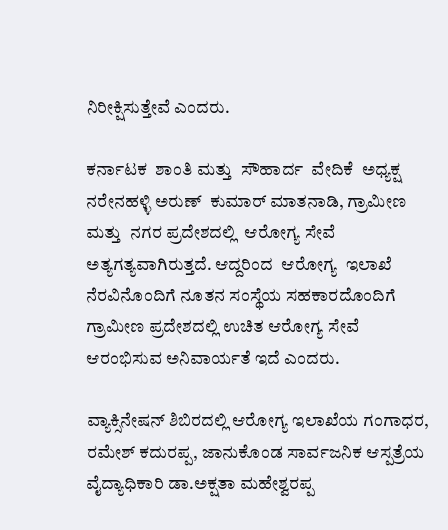ನಿರೀಕ್ಷಿಸುತ್ತೇವೆ ಎಂದರು.

ಕರ್ನಾಟಕ  ಶಾಂತಿ ಮತ್ತು  ಸೌಹಾರ್ದ  ವೇದಿಕೆ  ಅಧ್ಯಕ್ಷ  ನರೇನಹಳ್ಳಿ ಅರುಣ್  ಕುಮಾರ್ ಮಾತನಾಡಿ, ಗ್ರಾಮೀಣ  ಮತ್ತು  ನಗರ ಪ್ರದೇಶದಲ್ಲಿ  ಆರೋಗ್ಯ ಸೇವೆ ಅತ್ಯಗತ್ಯವಾಗಿರುತ್ತದೆ. ಆದ್ದರಿಂದ  ಆರೋಗ್ಯ  ಇಲಾಖೆ  ನೆರವಿನೊಂದಿಗೆ ನೂತನ ಸಂಸ್ಥೆಯ ಸಹಕಾರದೊಂದಿಗೆ  ಗ್ರಾಮೀಣ ಪ್ರದೇಶದಲ್ಲಿ ಉಚಿತ ಆರೋಗ್ಯ ಸೇವೆ ಆರಂಭಿಸುವ ಅನಿವಾರ್ಯತೆ ಇದೆ ಎಂದರು.

ವ್ಯಾಕ್ಸಿನೇಷನ್‌ ಶಿಬಿರದಲ್ಲಿ ಆರೋಗ್ಯ ಇಲಾಖೆಯ ಗಂಗಾಧರ, ರಮೇಶ್ ಕದುರಪ್ಪ, ಜಾನುಕೊಂಡ ಸಾರ್ವಜನಿಕ ಆಸ್ಪತ್ರೆಯ ವೈದ್ಯಾಧಿಕಾರಿ ಡಾ.ಅಕ್ಷತಾ ಮಹೇಶ್ವರಪ್ಪ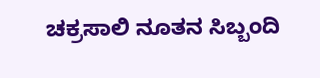ಚಕ್ರಸಾಲಿ ನೂತನ ಸಿಬ್ಬಂದಿ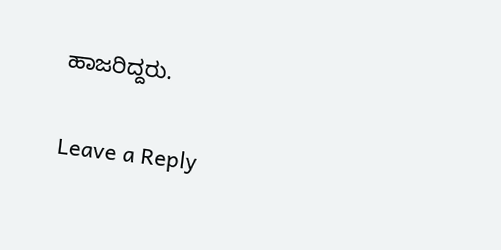ಹಾಜರಿದ್ದರು.

Leave a Reply